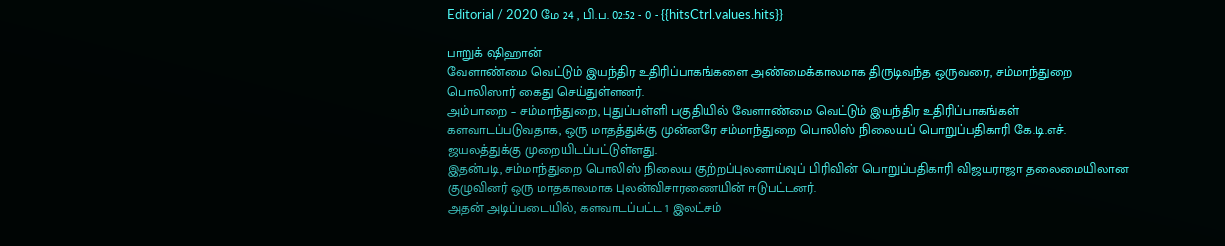Editorial / 2020 மே 24 , பி.ப. 02:52 - 0 - {{hitsCtrl.values.hits}}

பாறுக் ஷிஹான்
வேளாண்மை வெட்டும் இயந்திர உதிரிப்பாகங்களை அண்மைக்காலமாக திருடிவந்த ஒருவரை, சம்மாந்துறை பொலிஸார் கைது செய்துள்ளனர்.
அம்பாறை – சம்மாந்துறை, புதுப்பள்ளி பகுதியில் வேளாண்மை வெட்டும் இயந்திர உதிரிப்பாகங்கள் களவாடப்படுவதாக, ஒரு மாதத்துக்கு முன்னரே சம்மாந்துறை பொலிஸ் நிலையப் பொறுப்பதிகாரி கே.டி.எச். ஜயலத்துக்கு முறையிடப்பட்டுள்ளது.
இதன்படி, சம்மாந்துறை பொலிஸ் நிலைய குற்றப்புலனாய்வுப் பிரிவின் பொறுப்பதிகாரி விஜயராஜா தலைமையிலான குழுவினர் ஒரு மாதகாலமாக புலன்விசாரணையின் ஈடுபட்டனர்.
அதன் அடிப்படையில், களவாடப்பட்ட 1 இலட்சம்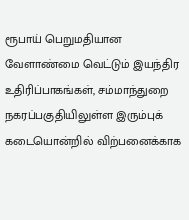ரூபாய் பெறுமதியான வேளாண்மை வெட்டும் இயந்திர உதிரிப்பாகங்கள், சம்மாந்துறை நகரப்பகுதியிலுள்ள இரும்புக் கடையொன்றில் விற்பனைக்காக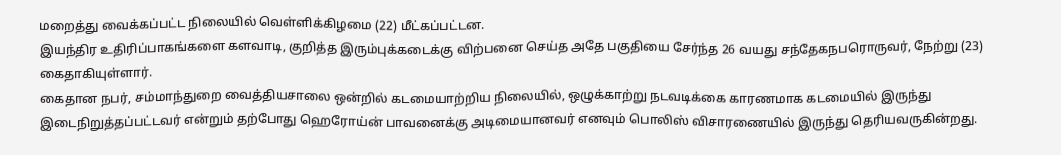மறைத்து வைக்கப்பட்ட நிலையில் வெள்ளிக்கிழமை (22) மீட்கப்பட்டன.
இயந்திர உதிரிப்பாகங்களை களவாடி, குறித்த இரும்புக்கடைக்கு விற்பனை செய்த அதே பகுதியை சேர்ந்த 26 வயது சந்தேகநபரொருவர், நேற்று (23) கைதாகியுள்ளார்.
கைதான நபர், சம்மாந்துறை வைத்தியசாலை ஒன்றில் கடமையாற்றிய நிலையில், ஒழுக்காற்று நடவடிக்கை காரணமாக கடமையில் இருந்து இடைநிறுத்தப்பட்டவர் என்றும் தற்போது ஹெரோய்ன் பாவனைக்கு அடிமையானவர் எனவும் பொலிஸ் விசாரணையில் இருந்து தெரியவருகின்றது.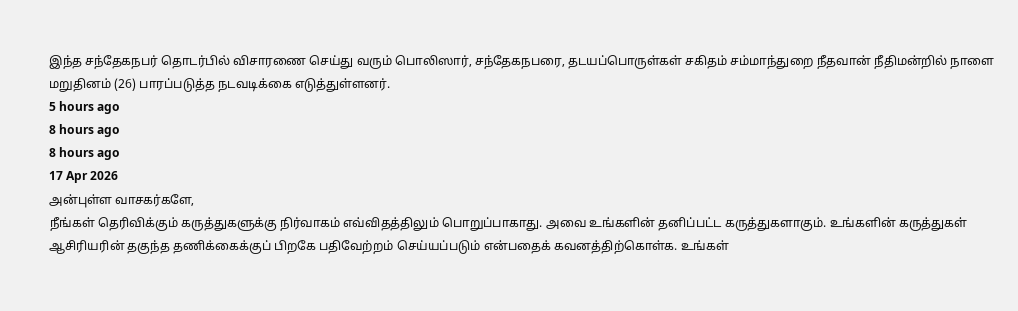இந்த சந்தேகநபர் தொடர்பில் விசாரணை செய்து வரும் பொலிஸார், சந்தேகநபரை, தடயப்பொருள்கள் சகிதம் சம்மாந்துறை நீதவான் நீதிமன்றில் நாளை மறுதினம் (26) பாரப்படுத்த நடவடிக்கை எடுத்துள்ளனர்.
5 hours ago
8 hours ago
8 hours ago
17 Apr 2026
அன்புள்ள வாசகர்களே,
நீங்கள் தெரிவிக்கும் கருத்துகளுக்கு நிர்வாகம் எவ்விதத்திலும் பொறுப்பாகாது. அவை உங்களின் தனிப்பட்ட கருத்துகளாகும். உங்களின் கருத்துகள் ஆசிரியரின் தகுந்த தணிக்கைக்குப் பிறகே பதிவேற்றம் செய்யப்படும் என்பதைக் கவனத்திற்கொள்க. உங்கள்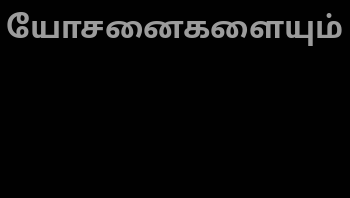யோசனைகளையும்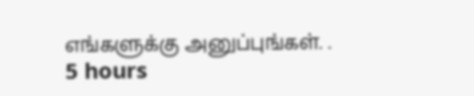எங்களுக்கு அனுப்புங்கள். .
5 hours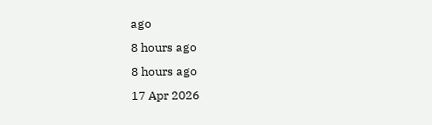ago
8 hours ago
8 hours ago
17 Apr 2026